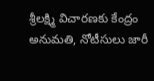శ్రీలక్ష్మి విచారణకు కేంద్రం అనుమతి, నోటీసులు జారీ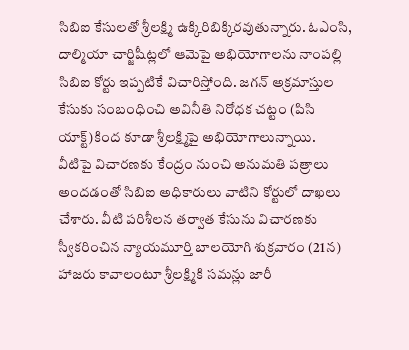సిబిఐ కేసులతో శ్రీలక్ష్మి ఉక్కిరిబిక్కిరవుతున్నారు. ఓఎంసి, దాల్మియా చార్జిషీట్లలో ఆమెపై అభియోగాలను నాంపల్లి సిబిఐ కోర్టు ఇప్పటికే విచారిస్తోంది. జగన్ అక్రమాస్తుల కేసుకు సంబంధించి అవినీతి నిరోధక చట్టం (పిసి యాక్ట్)కింద కూడా శ్రీలక్ష్మిపై అభియోగాలున్నాయి.
వీటిపై విచారణకు కేంద్రం నుంచి అనుమతి పత్రాలు అందడంతో సిబిఐ అధికారులు వాటిని కోర్టులో దాఖలు చేశారు. వీటి పరిశీలన తర్వాత కేసును విచారణకు స్వీకరించిన న్యాయమూర్తి బాలయోగి శుక్రవారం (21న) హాజరు కావాలంటూ శ్రీలక్ష్మికి సమన్లు జారీ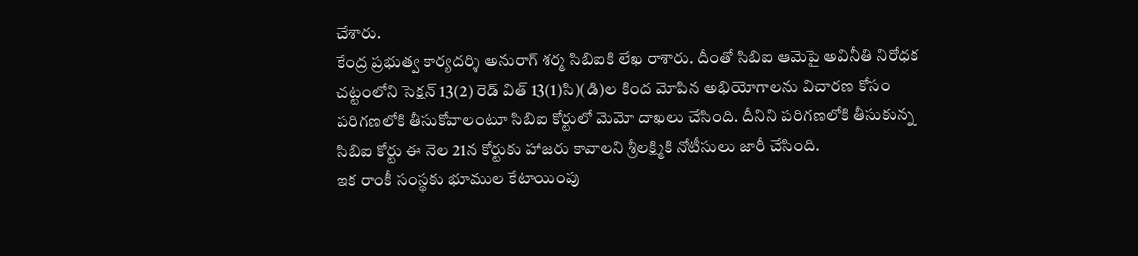చేశారు.
కేంద్ర ప్రభుత్వ కార్యదర్శి అనురాగ్ శర్మ సిబిఐకి లేఖ రాశారు. దీంతో సిబిఐ ఆమెపై అవినీతి నిరోధక చట్టంలోని సెక్షన్ 13(2) రెడ్ విత్ 13(1)సి)(డి)ల కింద మోపిన అభియోగాలను విచారణ కోసం పరిగణలోకి తీసుకోవాలంటూ సిబిఐ కోర్టులో మెమో దాఖలు చేసింది. దీనిని పరిగణలోకి తీసుకున్న సిబిఐ కోర్టు ఈ నెల 21న కోర్టుకు హాజరు కావాలని శ్రీలక్ష్మికి నోటీసులు జారీ చేసింది.
ఇక రాంకీ సంస్థకు భూముల కేటాయింపు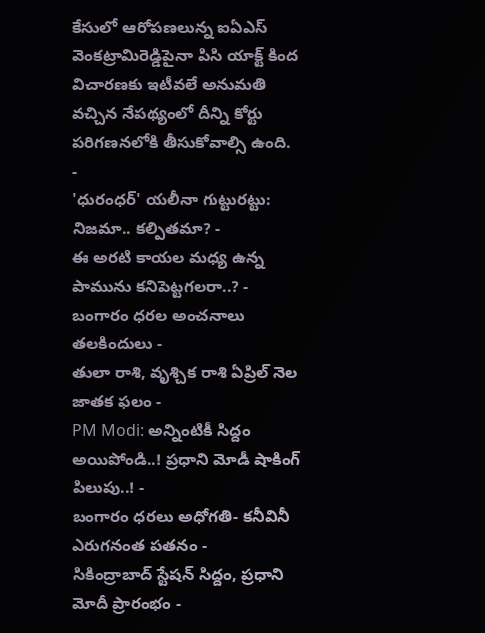కేసులో ఆరోపణలున్న ఐఏఎస్ వెంకట్రామిరెడ్డిపైనా పిసి యాక్ట్ కింద విచారణకు ఇటీవలే అనుమతి వచ్చిన నేపథ్యంలో దీన్ని కోర్టు పరిగణనలోకి తీసుకోవాల్సి ఉంది.
-
'ధురంధర్' యలీనా గుట్టురట్టు: నిజమా.. కల్పితమా? -
ఈ అరటి కాయల మధ్య ఉన్న పామును కనిపెట్టగలరా..? -
బంగారం ధరల అంచనాలు తలకిందులు -
తులా రాశి, వృశ్చిక రాశి ఏప్రిల్ నెల జాతక ఫలం -
PM Modi: అన్నింటికీ సిద్దం అయిపోండి..! ప్రధాని మోడీ షాకింగ్ పిలుపు..! -
బంగారం ధరలు అధోగతి- కనీవినీ ఎరుగనంత పతనం -
సికింద్రాబాద్ స్టేషన్ సిద్దం, ప్రధాని మోదీ ప్రారంభం -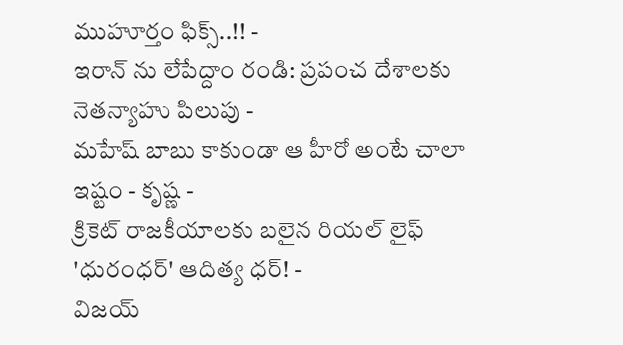ముహూర్తం ఫిక్స్..!! -
ఇరాన్ ను లేపేద్దాం రండి: ప్రపంచ దేశాలకు నెతన్యాహు పిలుపు -
మహేష్ బాబు కాకుండా ఆ హీరో అంటే చాలా ఇష్టం - కృష్ణ -
క్రికెట్ రాజకీయాలకు బలైన రియల్ లైఫ్ 'ధురంధర్' ఆదిత్య ధర్! -
విజయ్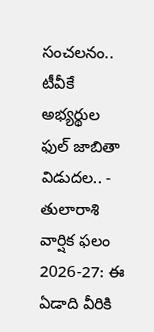సంచలనం.. టీవీకే అభ్యర్థుల ఫుల్ జాబితా విడుదల.. -
తులారాశి వార్షిక ఫలం 2026-27: ఈ ఏడాది వీరికి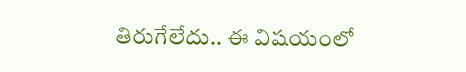తిరుగేలేదు.. ఈ విషయంలో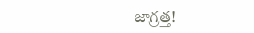జాగ్రత్త!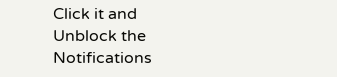Click it and Unblock the Notifications